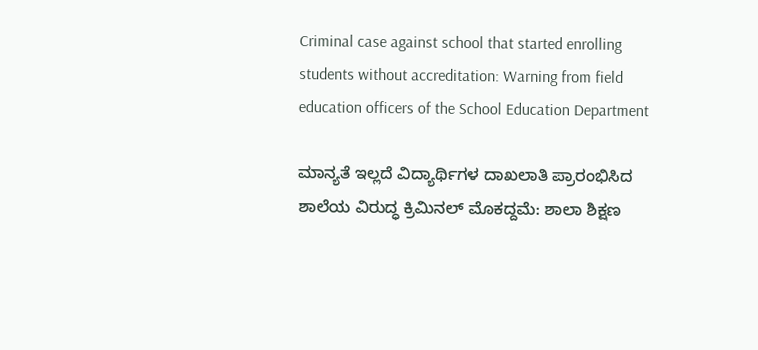Criminal case against school that started enrolling students without accreditation: Warning from field education officers of the School Education Department

ಮಾನ್ಯತೆ ಇಲ್ಲದೆ ವಿದ್ಯಾರ್ಥಿಗಳ ದಾಖಲಾತಿ ಪ್ರಾರಂಭಿಸಿದ ಶಾಲೆಯ ವಿರುದ್ಧ ಕ್ರಿಮಿನಲ್ ಮೊಕದ್ದಮೆ: ಶಾಲಾ ಶಿಕ್ಷಣ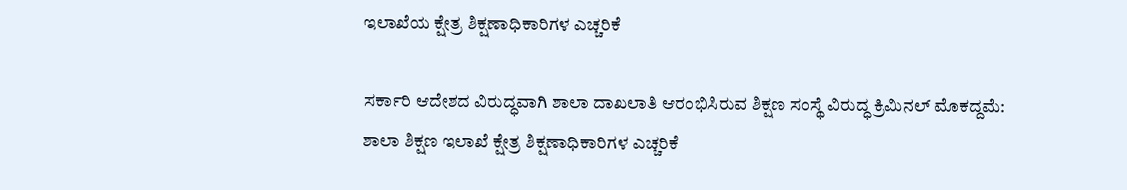ಇಲಾಖೆಯ ಕ್ಷೇತ್ರ ಶಿಕ್ಷಣಾಧಿಕಾರಿಗಳ ಎಚ್ಚರಿಕೆ

ಸರ್ಕಾರಿ ಆದೇಶದ ವಿರುದ್ಧವಾಗಿ ಶಾಲಾ ದಾಖಲಾತಿ ಆರಂಭಿಸಿರುವ ಶಿಕ್ಷಣ ಸಂಸ್ಥೆ ವಿರುದ್ಧ ಕ್ರಿಮಿನಲ್ ಮೊಕದ್ದಮೆ: ಶಾಲಾ ಶಿಕ್ಷಣ ಇಲಾಖೆ ಕ್ಷೇತ್ರ ಶಿಕ್ಷಣಾಧಿಕಾರಿಗಳ ಎಚ್ಚರಿಕೆ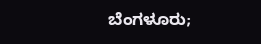ಬೆಂಗಳೂರು;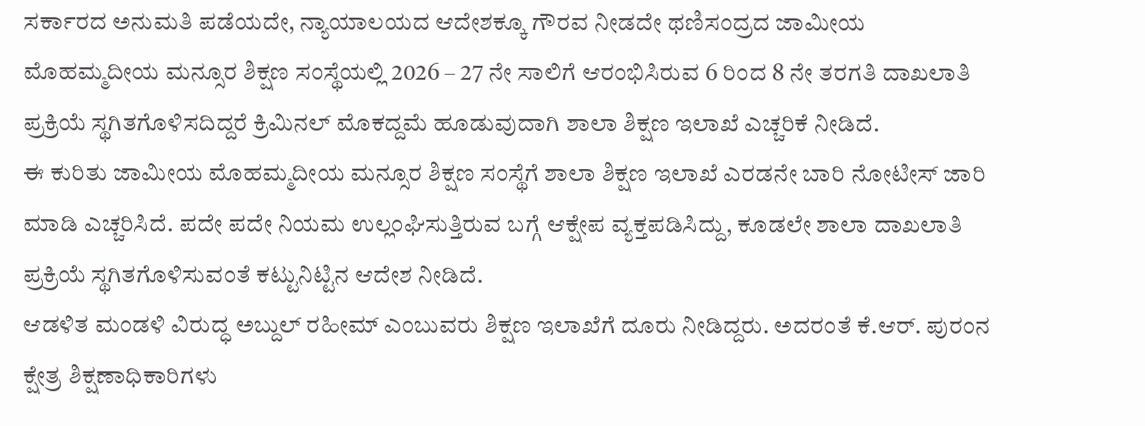ಸರ್ಕಾರದ ಅನುಮತಿ ಪಡೆಯದೇ, ನ್ಯಾಯಾಲಯದ ಆದೇಶಕ್ಕೂ ಗೌರವ ನೀಡದೇ ಥಣಿಸಂದ್ರದ ಜಾಮೀಯ ಮೊಹಮ್ಮದೀಯ ಮನ್ಸೂರ ಶಿಕ್ಷಣ ಸಂಸ್ಥೆಯಲ್ಲಿ 2026 – 27 ನೇ ಸಾಲಿಗೆ ಆರಂಭಿಸಿರುವ 6 ರಿಂದ 8 ನೇ ತರಗತಿ ದಾಖಲಾತಿ ಪ್ರಕ್ರಿಯೆ ಸ್ಥಗಿತಗೊಳಿಸದಿದ್ದರೆ ಕ್ರಿಮಿನಲ್ ಮೊಕದ್ದಮೆ ಹೂಡುವುದಾಗಿ ಶಾಲಾ ಶಿಕ್ಷಣ ಇಲಾಖೆ ಎಚ್ಚರಿಕೆ ನೀಡಿದೆ.
ಈ ಕುರಿತು ಜಾಮೀಯ ಮೊಹಮ್ಮದೀಯ ಮನ್ಸೂರ ಶಿಕ್ಷಣ ಸಂಸ್ಥೆಗೆ ಶಾಲಾ ಶಿಕ್ಷಣ ಇಲಾಖೆ ಎರಡನೇ ಬಾರಿ ನೋಟೀಸ್ ಜಾರಿ ಮಾಡಿ ಎಚ್ಚರಿಸಿದೆ. ಪದೇ ಪದೇ ನಿಯಮ ಉಲ್ಲಂಘಿಸುತ್ತಿರುವ ಬಗ್ಗೆ ಆಕ್ಷೇಪ ವ್ಯಕ್ತಪಡಿಸಿದ್ದು, ಕೂಡಲೇ ಶಾಲಾ ದಾಖಲಾತಿ ಪ್ರಕ್ರಿಯೆ ಸ್ಥಗಿತಗೊಳಿಸುವಂತೆ ಕಟ್ಟುನಿಟ್ಟಿನ ಆದೇಶ ನೀಡಿದೆ.
ಆಡಳಿತ ಮಂಡಳಿ ವಿರುದ್ಧ ಅಬ್ದುಲ್ ರಹೀಮ್ ಎಂಬುವರು ಶಿಕ್ಷಣ ಇಲಾಖೆಗೆ ದೂರು ನೀಡಿದ್ದರು. ಅದರಂತೆ ಕೆ.ಆರ್. ಪುರಂನ ಕ್ಷೇತ್ರ ಶಿಕ್ಷಣಾಧಿಕಾರಿಗಳು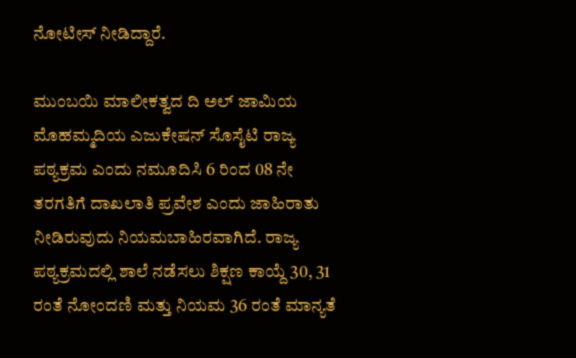ನೋಟೀಸ್ ನೀಡಿದ್ದಾರೆ.

ಮುಂಬಯಿ ಮಾಲೀಕತ್ವದ ದಿ ಅಲ್ ಜಾಮಿಯ ಮೊಹಮ್ಮದಿಯ ಎಜುಕೇಷನ್ ಸೊಸೈಟಿ ರಾಜ್ಯ ಪಠ್ಯಕ್ರಮ ಎಂದು ನಮೂದಿಸಿ 6 ರಿಂದ 08 ನೇ ತರಗತಿಗೆ ದಾಖಲಾತಿ ಪ್ರವೇಶ ಎಂದು ಜಾಹಿರಾತು ನೀಡಿರುವುದು ನಿಯಮಬಾಹಿರವಾಗಿದೆ. ರಾಜ್ಯ ಪಠ್ಯಕ್ರಮದಲ್ಲಿ ಶಾಲೆ ನಡೆಸಲು ಶಿಕ್ಷಣ ಕಾಯ್ದೆ 30, 31 ರಂತೆ ನೋಂದಣಿ ಮತ್ತು ನಿಯಮ 36 ರಂತೆ ಮಾನ್ಯತೆ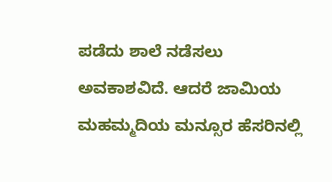ಪಡೆದು ಶಾಲೆ ನಡೆಸಲು ಅವಕಾಶವಿದೆ. ಆದರೆ ಜಾಮಿಯ ಮಹಮ್ಮದಿಯ ಮನ್ಸೂರ ಹೆಸರಿನಲ್ಲಿ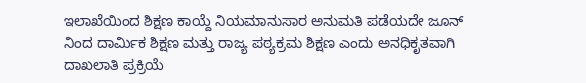ಇಲಾಖೆಯಿಂದ ಶಿಕ್ಷಣ ಕಾಯ್ದೆ ನಿಯಮಾನುಸಾರ ಅನುಮತಿ ಪಡೆಯದೇ ಜೂನ್ ನಿಂದ ದಾರ್ಮಿಕ ಶಿಕ್ಷಣ ಮತ್ತು ರಾಜ್ಯ ಪಠ್ಯಕ್ರಮ ಶಿಕ್ಷಣ ಎಂದು ಅನಧಿಕೃತವಾಗಿ ದಾಖಲಾತಿ ಪ್ರಕ್ರಿಯೆ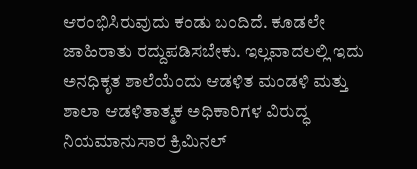ಆರಂಭಿಸಿರುವುದು ಕಂಡು ಬಂದಿದೆ. ಕೂಡಲೇ ಜಾಹಿರಾತು ರದ್ದುಪಡಿಸಬೇಕು. ಇಲ್ಲವಾದಲಲ್ಲಿ ಇದು ಅನಧಿಕೃತ ಶಾಲೆಯೆಂದು ಆಡಳಿತ ಮಂಡಳಿ ಮತ್ತು ಶಾಲಾ ಆಡಳಿತಾತ್ಮಕ ಅಧಿಕಾರಿಗಳ ವಿರುದ್ಧ ನಿಯಮಾನುಸಾರ ಕ್ರಿಮಿನಲ್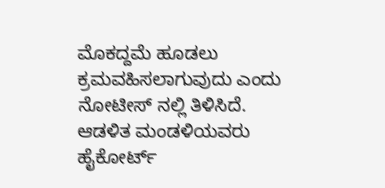ಮೊಕದ್ದಮೆ ಹೂಡಲು ಕ್ರಮವಹಿಸಲಾಗುವುದು ಎಂದು ನೋಟೀಸ್ ನಲ್ಲಿ ತಿಳಿಸಿದೆ.
ಆಡಳಿತ ಮಂಡಳಿಯವರು ಹೈಕೋರ್ಟ್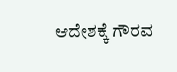ಆದೇಶಕ್ಕೆ ಗೌರವ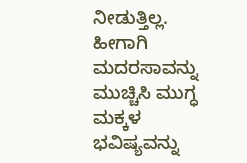ನೀಡುತ್ತಿಲ್ಲ. ಹೀಗಾಗಿ ಮದರಸಾವನ್ನು ಮುಚ್ಚಿಸಿ ಮುಗ್ಧ ಮಕ್ಕಳ ಭವಿಷ್ಯವನ್ನು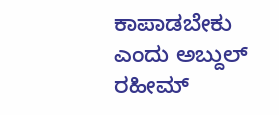ಕಾಪಾಡಬೇಕು ಎಂದು ಅಬ್ದುಲ್ ರಹೀಮ್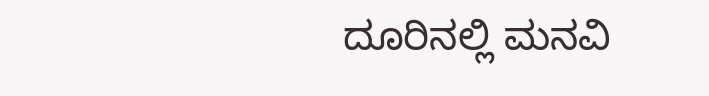ದೂರಿನಲ್ಲಿ ಮನವಿ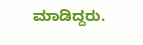ಮಾಡಿದ್ದರು.